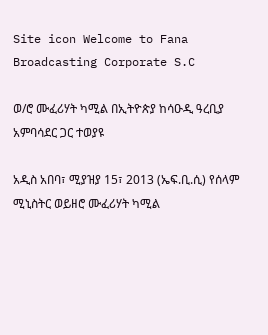Site icon Welcome to Fana Broadcasting Corporate S.C

ወ/ሮ ሙፈሪሃት ካሚል በኢትዮጵያ ከሳዑዲ ዓረቢያ አምባሳደር ጋር ተወያዩ

አዲስ አበባ፣ ሚያዝያ 15፣ 2013 (ኤፍ.ቢ.ሲ) የሰላም ሚኒስትር ወይዘሮ ሙፈሪሃት ካሚል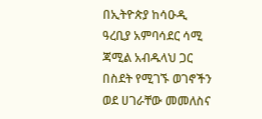በኢትዮጵያ ከሳዑዲ ዓረቢያ አምባሳደር ሳሚ ጃሚል አብዱላህ ጋር በስደት የሚገኙ ወገኖችን ወደ ሀገራቸው መመለስና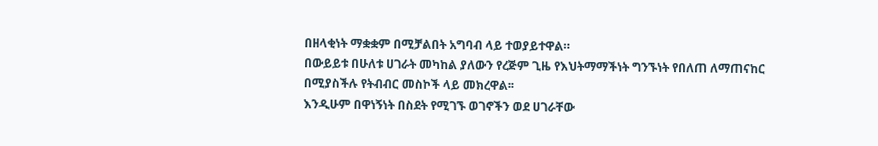በዘላቂነት ማቋቋም በሚቻልበት አግባብ ላይ ተወያይተዋል።
በውይይቱ በሁለቱ ሀገራት መካከል ያለውን የረጅም ጊዜ የእህትማማችነት ግንኙነት የበለጠ ለማጠናከር በሚያስችሉ የትብብር መስኮች ላይ መክረዋል፡፡
እንዲሁም በዋነኝነት በስደት የሚገኙ ወገኖችን ወደ ሀገራቸው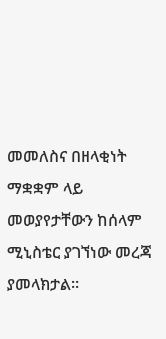መመለስና በዘላቂነት ማቋቋም ላይ መወያየታቸውን ከሰላም ሚኒስቴር ያገኘነው መረጃ ያመላክታል፡፡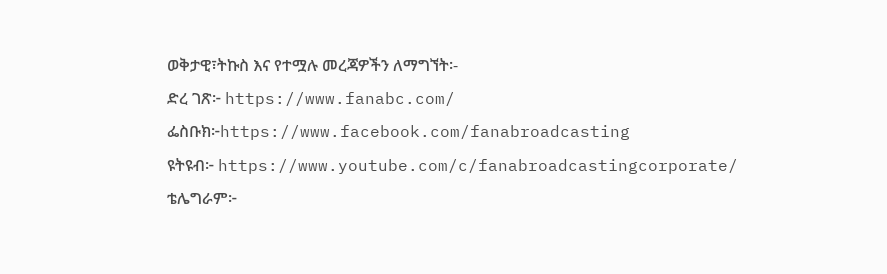ወቅታዊ፣ትኩስ እና የተሟሉ መረጃዎችን ለማግኘት፡-
ድረ ገጽ፦ https://www.fanabc.com/
ፌስቡክ፦https://www.facebook.com/fanabroadcasting
ዩትዩብ፦ https://www.youtube.com/c/fanabroadcastingcorporate/
ቴሌግራም፦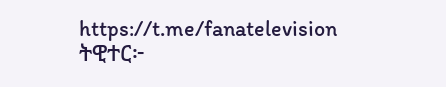https://t.me/fanatelevision
ትዊተር፦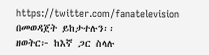https://twitter.com/fanatelevision በመወዳጀት ይከታተሉን፡፡
ዘወትር፦ ከእኛ ጋር ስላሉ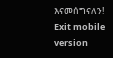እናመሰግናለን!
Exit mobile version